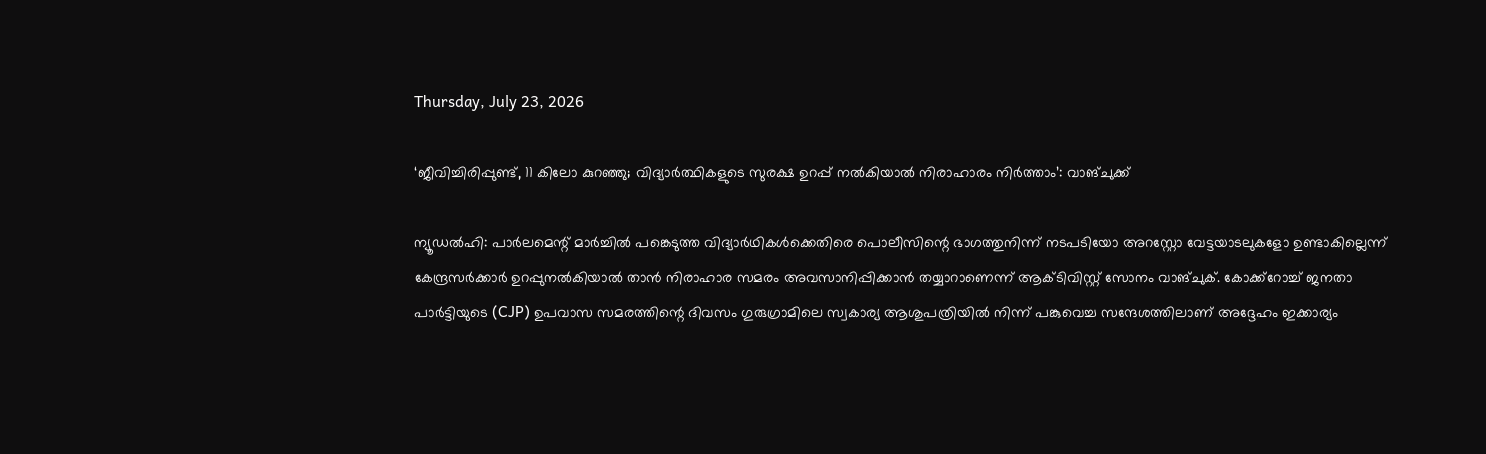Thursday, July 23, 2026

‘ജീവിച്ചിരിപ്പുണ്ട്, 11 കിലോ കുറഞ്ഞു; വിദ്യാര്‍ത്ഥികളുടെ സുരക്ഷ ഉറപ്പ് നല്‍കിയാല്‍ നിരാഹാരം നിര്‍ത്താം’: വാങ്ചുക്ക്

ന്യൂഡല്‍ഹി: പാര്‍ലമെന്റ് മാര്‍ച്ചില്‍ പങ്കെടുത്ത വിദ്യാര്‍ഥികള്‍ക്കെതിരെ പൊലീസിന്റെ ഭാഗത്തുനിന്ന് നടപടിയോ അറസ്റ്റോ വേട്ടയാടലുകളോ ഉണ്ടാകില്ലെന്ന് കേന്ദ്രസര്‍ക്കാര്‍ ഉറപ്പുനല്‍കിയാല്‍ താന്‍ നിരാഹാര സമരം അവസാനിപ്പിക്കാന്‍ തയ്യാറാണെന്ന് ആക്ടിവിസ്റ്റ് സോനം വാങ്ചുക്. കോക്ക്റോച്ച് ജനതാ പാര്‍ട്ടിയുടെ (CJP) ഉപവാസ സമരത്തിന്റെ ദിവസം ഗുരുഗ്രാമിലെ സ്വകാര്യ ആശുപത്രിയില്‍ നിന്ന് പങ്കുവെച്ച സന്ദേശത്തിലാണ് അദ്ദേഹം ഇക്കാര്യം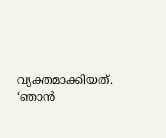വ്യക്തമാക്കിയത്. ‘ഞാന്‍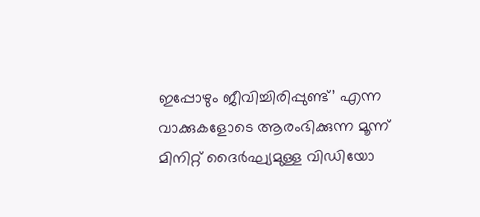ഇപ്പോഴും ജീവിച്ചിരിപ്പുണ്ട്’ എന്ന വാക്കുകളോടെ ആരംഭിക്കുന്ന മൂന്ന് മിനിറ്റ് ദൈര്‍ഘ്യമുള്ള വിഡിയോ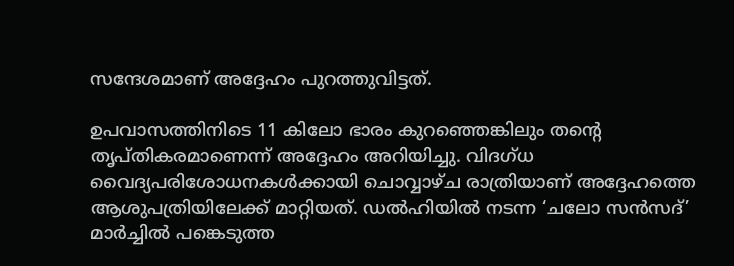സന്ദേശമാണ് അദ്ദേഹം പുറത്തുവിട്ടത്.

ഉപവാസത്തിനിടെ 11 കിലോ ഭാരം കുറഞ്ഞെങ്കിലും തന്റെ തൃപ്തികരമാണെന്ന് അദ്ദേഹം അറിയിച്ചു. വിദഗ്ധ വൈദ്യപരിശോധനകള്‍ക്കായി ചൊവ്വാഴ്ച രാത്രിയാണ് അദ്ദേഹത്തെ ആശുപത്രിയിലേക്ക് മാറ്റിയത്. ഡല്‍ഹിയില്‍ നടന്ന ‘ചലോ സന്‍സദ്’ മാര്‍ച്ചില്‍ പങ്കെടുത്ത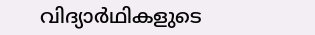വിദ്യാര്‍ഥികളുടെ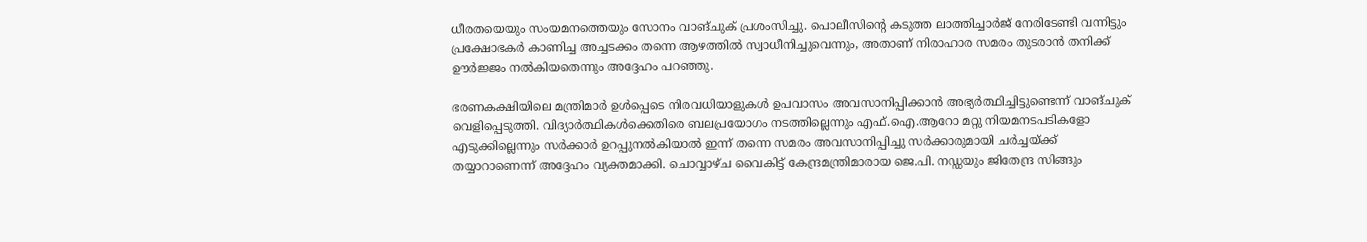ധീരതയെയും സംയമനത്തെയും സോനം വാങ്ചുക് പ്രശംസിച്ചു. പൊലീസിന്റെ കടുത്ത ലാത്തിച്ചാര്‍ജ് നേരിടേണ്ടി വന്നിട്ടും പ്രക്ഷോഭകര്‍ കാണിച്ച അച്ചടക്കം തന്നെ ആഴത്തില്‍ സ്വാധീനിച്ചുവെന്നും, അതാണ് നിരാഹാര സമരം തുടരാന്‍ തനിക്ക് ഊര്‍ജ്ജം നല്‍കിയതെന്നും അദ്ദേഹം പറഞ്ഞു.

ഭരണകക്ഷിയിലെ മന്ത്രിമാര്‍ ഉള്‍പ്പെടെ നിരവധിയാളുകള്‍ ഉപവാസം അവസാനിപ്പിക്കാന്‍ അഭ്യര്‍ത്ഥിച്ചിട്ടുണ്ടെന്ന് വാങ്ചുക് വെളിപ്പെടുത്തി. വിദ്യാര്‍ത്ഥികള്‍ക്കെതിരെ ബലപ്രയോഗം നടത്തില്ലെന്നും എഫ്.ഐ.ആറോ മറ്റു നിയമനടപടികളോ എടുക്കില്ലെന്നും സര്‍ക്കാര്‍ ഉറപ്പുനല്‍കിയാല്‍ ഇന്ന് തന്നെ സമരം അവസാനിപ്പിച്ചു സര്‍ക്കാരുമായി ചര്‍ച്ചയ്ക്ക് തയ്യാറാണെന്ന് അദ്ദേഹം വ്യക്തമാക്കി. ചൊവ്വാഴ്ച വൈകിട്ട് കേന്ദ്രമന്ത്രിമാരായ ജെ.പി. നഡ്ഡയും ജിതേന്ദ്ര സിങ്ങും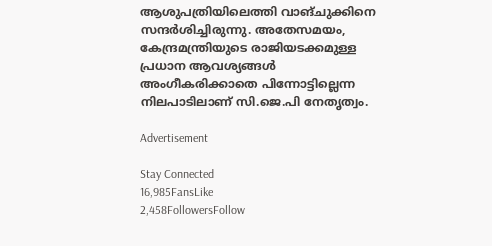ആശുപത്രിയിലെത്തി വാങ്ചുക്കിനെ സന്ദര്‍ശിച്ചിരുന്നു. അതേസമയം, കേന്ദ്രമന്ത്രിയുടെ രാജിയടക്കമുള്ള പ്രധാന ആവശ്യങ്ങള്‍ അംഗീകരിക്കാതെ പിന്നോട്ടില്ലെന്ന നിലപാടിലാണ് സി.ജെ.പി നേതൃത്വം.

Advertisement

Stay Connected
16,985FansLike
2,458FollowersFollow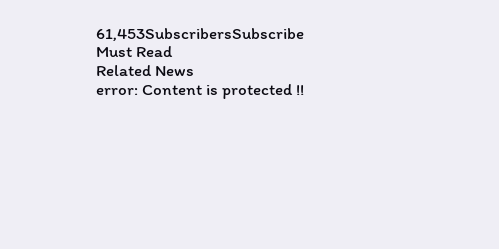61,453SubscribersSubscribe
Must Read
Related News
error: Content is protected !!